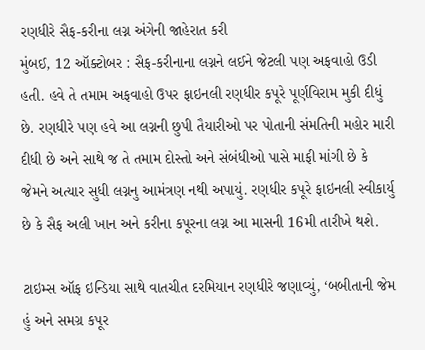રણધીરે સૈફ-કરીના લગ્ન અંગેની જાહેરાત કરી
મુંબઈ, 12 ઑક્ટોબર : સૈફ-કરીનાના લગ્નને લઈને જેટલી પણ અફવાહો ઉડી હતી. હવે તે તમામ અફવાહો ઉપર ફાઇનલી રણધીર કપૂરે પૂર્ણવિરામ મુકી દીધું છે. રણધીરે પણ હવે આ લગ્નની છુપી તૈયારીઓ પર પોતાની સંમતિની મહોર મારી દીધી છે અને સાથે જ તે તમામ દોસ્તો અને સંબંધીઓ પાસે માફી માંગી છે કે જેમને અત્યાર સુધી લગ્નનુ આમંત્રણ નથી અપાયું. રણધીર કપૂરે ફાઇનલી સ્વીકાર્યુ છે કે સૈફ અલી ખાન અને કરીના કપૂરના લગ્ન આ માસની 16મી તારીખે થશે.

ટાઇમ્સ ઑફ ઇન્ડિયા સાથે વાતચીત દરમિયાન રણધીરે જણાવ્યું, ‘બબીતાની જેમ હું અને સમગ્ર કપૂર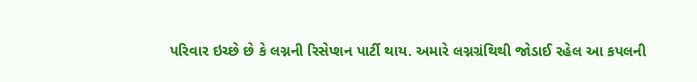પરિવાર ઇચ્છે છે કે લગ્નની રિસેપ્શન પાર્ટી થાય. અમારે લગ્નગ્રંથિથી જોડાઈ રહેલ આ કપલની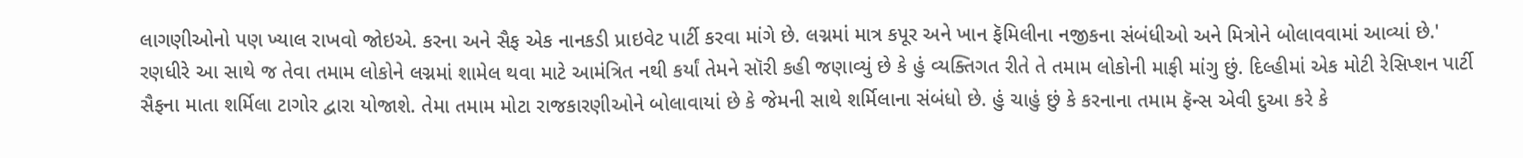લાગણીઓનો પણ ખ્યાલ રાખવો જોઇએ. કરના અને સૈફ એક નાનકડી પ્રાઇવેટ પાર્ટી કરવા માંગે છે. લગ્નમાં માત્ર કપૂર અને ખાન ફૅમિલીના નજીકના સંબંધીઓ અને મિત્રોને બોલાવવામાં આવ્યાં છે.'
રણધીરે આ સાથે જ તેવા તમામ લોકોને લગ્નમાં શામેલ થવા માટે આમંત્રિત નથી કર્યાં તેમને સૉરી કહી જણાવ્યું છે કે હું વ્યક્તિગત રીતે તે તમામ લોકોની માફી માંગુ છું. દિલ્હીમાં એક મોટી રેસિપ્શન પાર્ટી સૈફના માતા શર્મિલા ટાગોર દ્વારા યોજાશે. તેમા તમામ મોટા રાજકારણીઓને બોલાવાયાં છે કે જેમની સાથે શર્મિલાના સંબંધો છે. હું ચાહું છું કે કરનાના તમામ ફૅન્સ એવી દુઆ કરે કે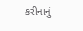કરીનાનું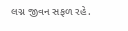લગ્ન જીવન સફળ રહે.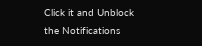Click it and Unblock the Notifications